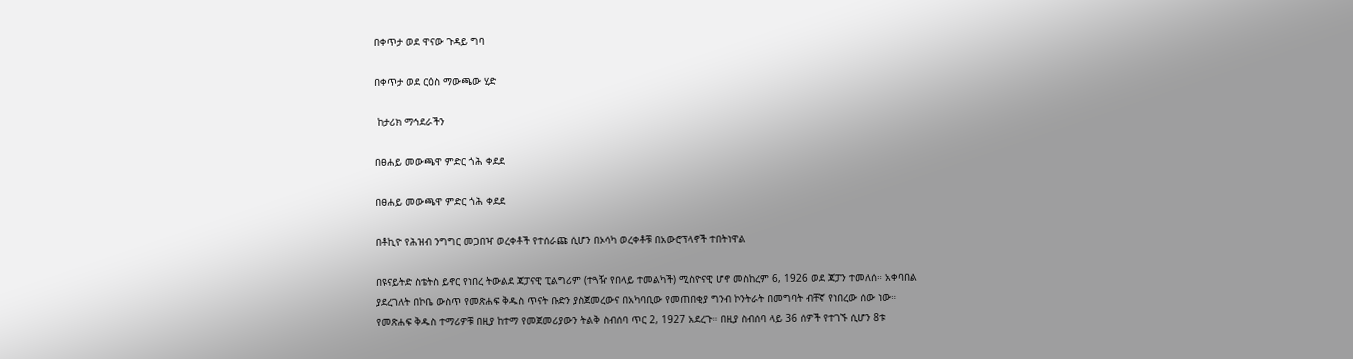በቀጥታ ወደ ዋናው ጉዳይ ግባ

በቀጥታ ወደ ርዕስ ማውጫው ሂድ

 ከታሪክ ማኅደራችን

በፀሐይ መውጫዋ ምድር ጎሕ ቀደደ

በፀሐይ መውጫዋ ምድር ጎሕ ቀደደ

በቶኪዮ የሕዝብ ንግግር መጋበዣ ወረቀቶች የተሰራጩ ሲሆን በኦሳካ ወረቀቶቹ በአውሮፕላኖች ተበትነዋል

በዩናይትድ ስቴትስ ይኖር የነበረ ትውልደ ጃፓናዊ ፒልግሪም (ተጓዥ የበላይ ተመልካች) ሚስዮናዊ ሆኖ መስከረም 6, 1926 ወደ ጃፓን ተመለሰ። አቀባበል ያደረገለት በኮቤ ውስጥ የመጽሐፍ ቅዱስ ጥናት ቡድን ያስጀመረውና በአካባቢው የመጠበቂያ ግንብ ኮንትራት በመግባት ብቸኛ የነበረው ሰው ነው። የመጽሐፍ ቅዱስ ተማሪዎቹ በዚያ ከተማ የመጀመሪያውን ትልቅ ስብሰባ ጥር 2, 1927 አደረጉ። በዚያ ስብሰባ ላይ 36 ሰዎች የተገኙ ሲሆን 8ቱ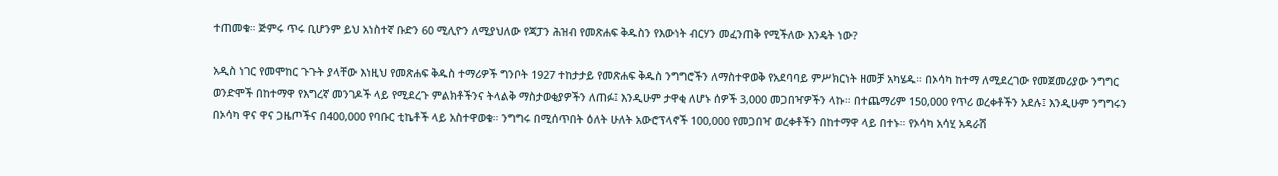ተጠመቁ። ጅምሩ ጥሩ ቢሆንም ይህ አነስተኛ ቡድን 60 ሚሊዮን ለሚያህለው የጃፓን ሕዝብ የመጽሐፍ ቅዱስን የእውነት ብርሃን መፈንጠቅ የሚችለው እንዴት ነው?

አዲስ ነገር የመሞከር ጉጉት ያላቸው እነዚህ የመጽሐፍ ቅዱስ ተማሪዎች ግንቦት 1927 ተከታታይ የመጽሐፍ ቅዱስ ንግግሮችን ለማስተዋወቅ የአደባባይ ምሥክርነት ዘመቻ አካሄዱ። በኦሳካ ከተማ ለሚደረገው የመጀመሪያው ንግግር ወንድሞች በከተማዋ የእግረኛ መንገዶች ላይ የሚደረጉ ምልክቶችንና ትላልቅ ማስታወቂያዎችን ለጠፉ፤ እንዲሁም ታዋቂ ለሆኑ ሰዎች 3,000 መጋበዣዎችን ላኩ። በተጨማሪም 150,000 የጥሪ ወረቀቶችን አደሉ፤ እንዲሁም ንግግሩን በኦሳካ ዋና ዋና ጋዜጦችና በ400,000 የባቡር ቲኬቶች ላይ አስተዋወቁ። ንግግሩ በሚሰጥበት ዕለት ሁለት አውሮፕላኖች 100,000 የመጋበዣ ወረቀቶችን በከተማዋ ላይ በተኑ። የኦሳካ አሳሂ አዳራሽ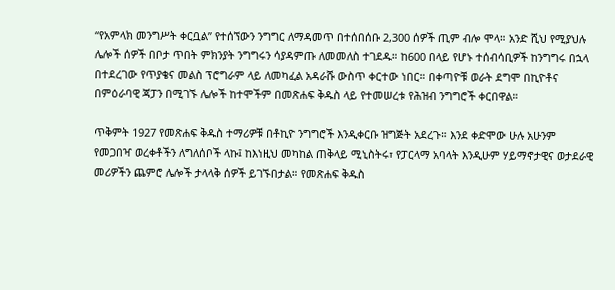“የአምላክ መንግሥት ቀርቧል” የተሰኘውን ንግግር ለማዳመጥ በተሰበሰቡ 2,300 ሰዎች ጢም ብሎ ሞላ። አንድ ሺህ የሚያህሉ ሌሎች ሰዎች በቦታ ጥበት ምክንያት ንግግሩን ሳያዳምጡ ለመመለስ ተገደዱ። ከ600 በላይ የሆኑ ተሰብሳቢዎች ከንግግሩ በኋላ በተደረገው የጥያቄና መልስ ፕሮግራም ላይ ለመካፈል አዳራሹ ውስጥ ቀርተው ነበር። በቀጣዮቹ ወራት ደግሞ በኪዮቶና በምዕራባዊ ጃፓን በሚገኙ ሌሎች ከተሞችም በመጽሐፍ ቅዱስ ላይ የተመሠረቱ የሕዝብ ንግግሮች ቀርበዋል።

ጥቅምት 1927 የመጽሐፍ ቅዱስ ተማሪዎቹ በቶኪዮ ንግግሮች እንዲቀርቡ ዝግጅት አደረጉ። እንደ ቀድሞው ሁሉ አሁንም የመጋበዣ ወረቀቶችን ለግለሰቦች ላኩ፤ ከእነዚህ መካከል ጠቅላይ ሚኒስትሩ፣ የፓርላማ አባላት እንዲሁም ሃይማኖታዊና ወታደራዊ መሪዎችን ጨምሮ ሌሎች ታላላቅ ሰዎች ይገኙበታል። የመጽሐፍ ቅዱስ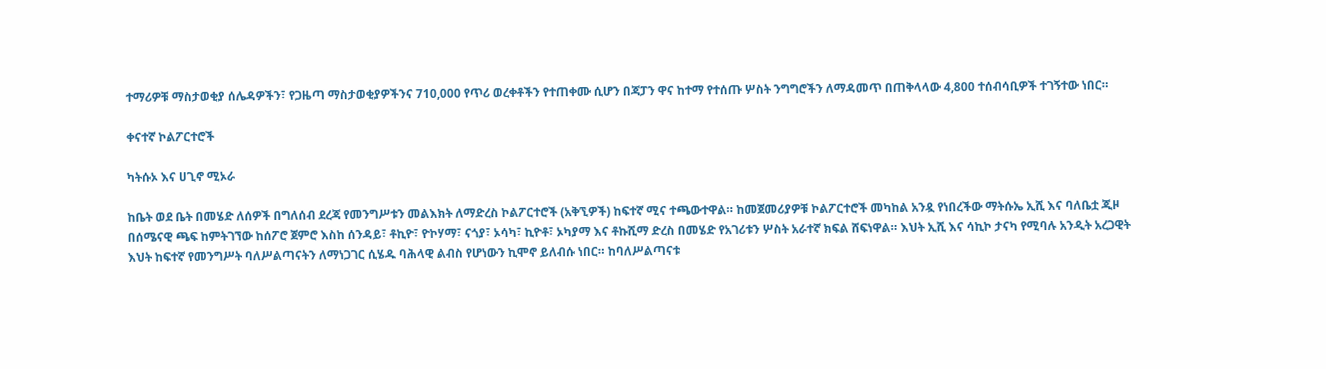ተማሪዎቹ ማስታወቂያ ሰሌዳዎችን፣ የጋዜጣ ማስታወቂያዎችንና 710,000 የጥሪ ወረቀቶችን የተጠቀሙ ሲሆን በጃፓን ዋና ከተማ የተሰጡ ሦስት ንግግሮችን ለማዳመጥ በጠቅላላው 4,800 ተሰብሳቢዎች ተገኝተው ነበር።

ቀናተኛ ኮልፖርተሮች

ካትሱኦ እና ሀጊኖ ሚኦራ

ከቤት ወደ ቤት በመሄድ ለሰዎች በግለሰብ ደረጃ የመንግሥቱን መልእክት ለማድረስ ኮልፖርተሮች (አቅኚዎች) ከፍተኛ ሚና ተጫውተዋል። ከመጀመሪያዎቹ ኮልፖርተሮች መካከል አንዷ የነበረችው ማትሱኤ ኢሺ እና ባለቤቷ ጂዞ በሰሜናዊ ጫፍ ከምትገኘው ከሰፖሮ ጀምሮ እስከ ሰንዳይ፣ ቶኪዮ፣ ዮኮሃማ፣ ናጎያ፣ ኦሳካ፣ ኪዮቶ፣ ኦካያማ እና ቶኩሺማ ድረስ በመሄድ የአገሪቱን ሦስት አራተኛ ክፍል ሸፍነዋል። እህት ኢሺ እና ሳኪኮ ታናካ የሚባሉ አንዲት አረጋዊት እህት ከፍተኛ የመንግሥት ባለሥልጣናትን ለማነጋገር ሲሄዱ ባሕላዊ ልብስ የሆነውን ኪሞኖ ይለብሱ ነበር። ከባለሥልጣናቱ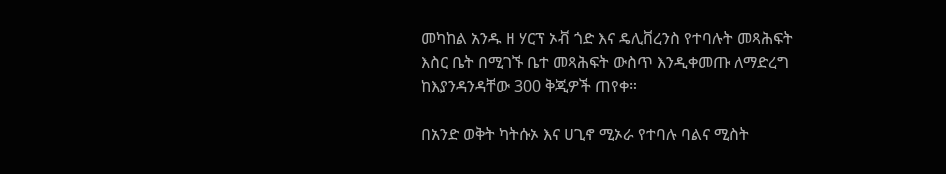መካከል አንዱ ዘ ሃርፕ ኦቭ ጎድ እና ዴሊቨረንስ የተባሉት መጻሕፍት እስር ቤት በሚገኙ ቤተ መጻሕፍት ውስጥ እንዲቀመጡ ለማድረግ ከእያንዳንዳቸው 300 ቅጂዎች ጠየቀ።

በአንድ ወቅት ካትሱኦ እና ሀጊኖ ሚኦራ የተባሉ ባልና ሚስት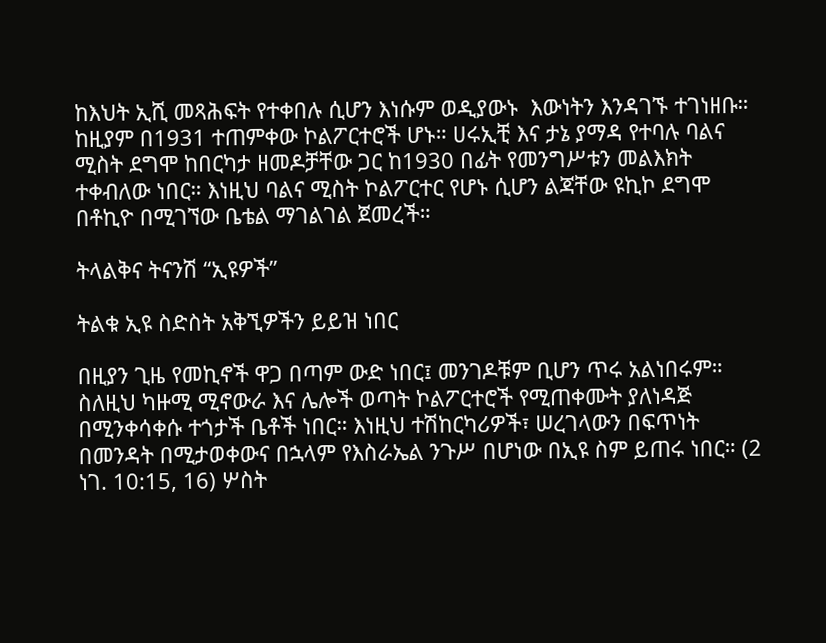ከእህት ኢሺ መጻሕፍት የተቀበሉ ሲሆን እነሱም ወዲያውኑ  እውነትን እንዳገኙ ተገነዘቡ። ከዚያም በ1931 ተጠምቀው ኮልፖርተሮች ሆኑ። ሀሩኢቺ እና ታኔ ያማዳ የተባሉ ባልና ሚስት ደግሞ ከበርካታ ዘመዶቻቸው ጋር ከ1930 በፊት የመንግሥቱን መልእክት ተቀብለው ነበር። እነዚህ ባልና ሚስት ኮልፖርተር የሆኑ ሲሆን ልጃቸው ዩኪኮ ደግሞ በቶኪዮ በሚገኘው ቤቴል ማገልገል ጀመረች።

ትላልቅና ትናንሽ “ኢዩዎች”

ትልቁ ኢዩ ስድስት አቅኚዎችን ይይዝ ነበር

በዚያን ጊዜ የመኪኖች ዋጋ በጣም ውድ ነበር፤ መንገዶቹም ቢሆን ጥሩ አልነበሩም። ስለዚህ ካዙሚ ሚኖውራ እና ሌሎች ወጣት ኮልፖርተሮች የሚጠቀሙት ያለነዳጅ በሚንቀሳቀሱ ተጎታች ቤቶች ነበር። እነዚህ ተሽከርካሪዎች፣ ሠረገላውን በፍጥነት በመንዳት በሚታወቀውና በኋላም የእስራኤል ንጉሥ በሆነው በኢዩ ስም ይጠሩ ነበር። (2 ነገ. 10:15, 16) ሦስት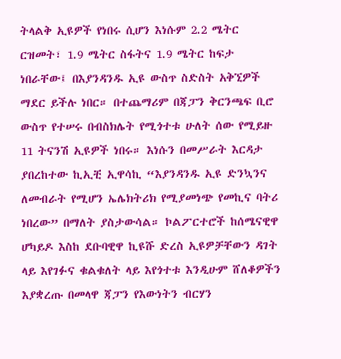ትላልቅ ኢዩዎች የነበሩ ሲሆን እነሱም 2.2 ሜትር ርዝመት፣ 1.9 ሜትር ስፋትና 1.9 ሜትር ከፍታ ነበራቸው፤ በእያንዳንዱ ኢዩ ውስጥ ስድስት አቅኚዎች ማደር ይችሉ ነበር። በተጨማሪም በጃፓን ቅርንጫፍ ቢሮ ውስጥ የተሠሩ በብስክሌት የሚጎተቱ ሁለት ሰው የሚይዙ 11 ትናንሽ ኢዩዎች ነበሩ። እነሱን በመሥራት እርዳታ ያበረከተው ኪኢቺ ኢዋሳኪ “እያንዳንዱ ኢዩ ድንኳንና ለመብራት የሚሆን ኤሌክትሪክ የሚያመነጭ የመኪና ባትሪ ነበረው” በማለት ያስታውሳል። ኮልፖርተሮች ከሰሜናዊዋ ሆካይዶ እስከ ደቡባዊዋ ኪዩሹ ድረስ ኢዩዎቻቸውን ዳገት ላይ እየገፉና ቁልቁለት ላይ እየጎተቱ እንዲሁም ሸለቆዎችን እያቋረጡ በመላዋ ጃፓን የእውነትን ብርሃን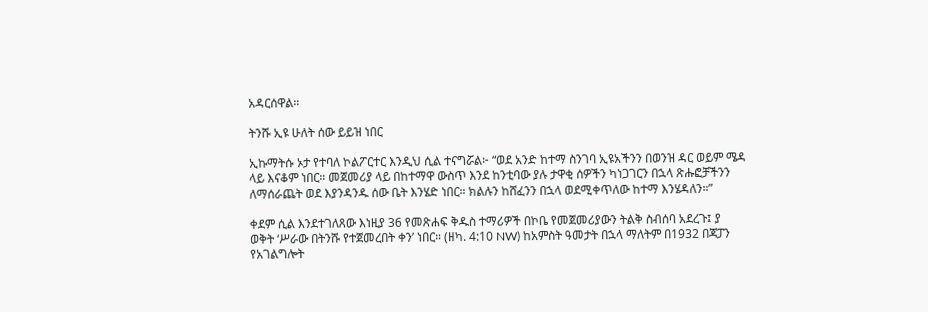አዳርሰዋል።

ትንሹ ኢዩ ሁለት ሰው ይይዝ ነበር

ኢኩማትሱ ኦታ የተባለ ኮልፖርተር እንዲህ ሲል ተናግሯል፦ “ወደ አንድ ከተማ ስንገባ ኢዩአችንን በወንዝ ዳር ወይም ሜዳ ላይ እናቆም ነበር። መጀመሪያ ላይ በከተማዋ ውስጥ እንደ ከንቲባው ያሉ ታዋቂ ሰዎችን ካነጋገርን በኋላ ጽሑፎቻችንን ለማሰራጨት ወደ እያንዳንዱ ሰው ቤት እንሄድ ነበር። ክልሉን ከሸፈንን በኋላ ወደሚቀጥለው ከተማ እንሄዳለን።”

ቀደም ሲል እንደተገለጸው እነዚያ 36 የመጽሐፍ ቅዱስ ተማሪዎች በኮቤ የመጀመሪያውን ትልቅ ስብሰባ አደረጉ፤ ያ ወቅት ‘ሥራው በትንሹ የተጀመረበት ቀን’ ነበር። (ዘካ. 4:10 NW) ከአምስት ዓመታት በኋላ ማለትም በ1932 በጃፓን የአገልግሎት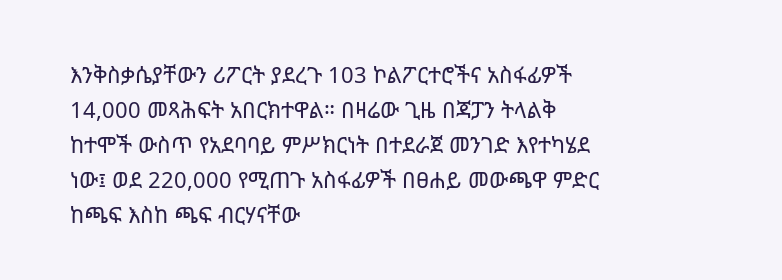እንቅስቃሴያቸውን ሪፖርት ያደረጉ 103 ኮልፖርተሮችና አስፋፊዎች 14,000 መጻሕፍት አበርክተዋል። በዛሬው ጊዜ በጃፓን ትላልቅ ከተሞች ውስጥ የአደባባይ ምሥክርነት በተደራጀ መንገድ እየተካሄደ ነው፤ ወደ 220,000 የሚጠጉ አስፋፊዎች በፀሐይ መውጫዋ ምድር ከጫፍ እስከ ጫፍ ብርሃናቸው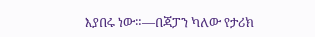እያበሩ ነው።—በጃፓን ካለው የታሪክ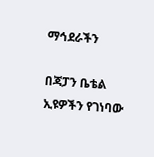ማኅደራችን

በጃፓን ቤቴል ኢዩዎችን የገነባው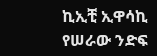ኪኢቺ ኢዋሳኪ የሠራው ንድፍ